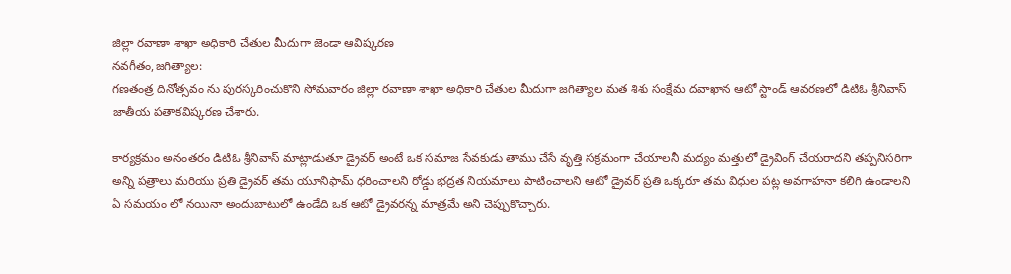జిల్లా రవాణా శాఖా అధికారి చేతుల మీదుగా జెండా ఆవిష్కరణ
నవగీతం,జగిత్యాల:
గణతంత్ర దినోత్సవం ను పురస్కరించుకొని సోమవారం జిల్లా రవాణా శాఖా అధికారి చేతుల మీదుగా జగిత్యాల మత శిశు సంక్షేమ దవాఖాన ఆటో స్టాండ్ ఆవరణలో డిటిఓ శ్రీనివాస్ జాతీయ పతాకవిష్కరణ చేశారు.

కార్యక్రమం అనంతరం డిటిఓ శ్రీనివాస్ మాట్లాడుతూ డ్రైవర్ అంటే ఒక సమాజ సేవకుడు తాము చేసే వృత్తి సక్రమంగా చేయాలనీ మద్యం మత్తులో డ్రైవింగ్ చేయరాదని తప్పనిసరిగా అన్ని పత్రాలు మరియు ప్రతి డ్రైవర్ తమ యూనిఫామ్ ధరించాలని రోడ్డు భద్రత నియమాలు పాటించాలని ఆటో డ్రైవర్ ప్రతి ఒక్కరూ తమ విధుల పట్ల అవగాహనా కలిగి ఉండాలని ఏ సమయం లో నయినా అందుబాటులో ఉండేది ఒక ఆటో డ్రైవరన్న మాత్రమే అని చెప్పుకొచ్చారు.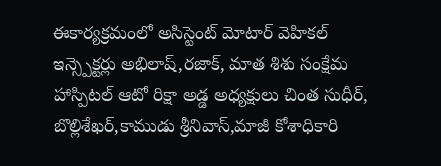ఈకార్యక్రమంలో అసిస్టెంట్ మోటార్ వెహికల్ ఇన్స్పెక్టర్లు అభిలాష్,రజాక్, మాత శిశు సంక్షేమ హాస్పిటల్ ఆటో రిక్షా అడ్డ అధ్యక్షులు చింత సుధీర్, బొల్లిశేఖర్,కాముడు శ్రీనివాస్,మాజీ కోశాధికారి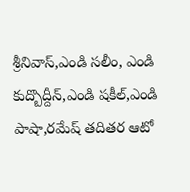శ్రీనివాస్,ఎండి సలీం, ఎండి కుద్బొద్దీన్,ఎండి షకీల్,ఎండి పాషా,రమేష్ తదితర ఆటో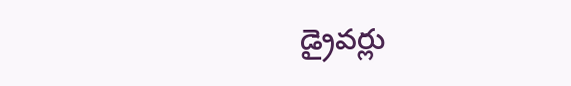డ్రైవర్లు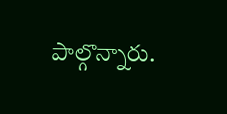పాల్గొన్నారు.